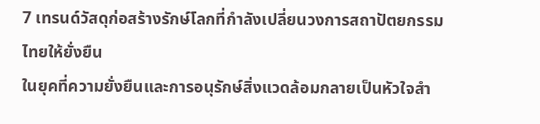7 เทรนด์วัสดุก่อสร้างรักษ์โลกที่กำลังเปลี่ยนวงการสถาปัตยกรรมไทยให้ยั่งยืน
ในยุคที่ความยั่งยืนและการอนุรักษ์สิ่งแวดล้อมกลายเป็นหัวใจสำ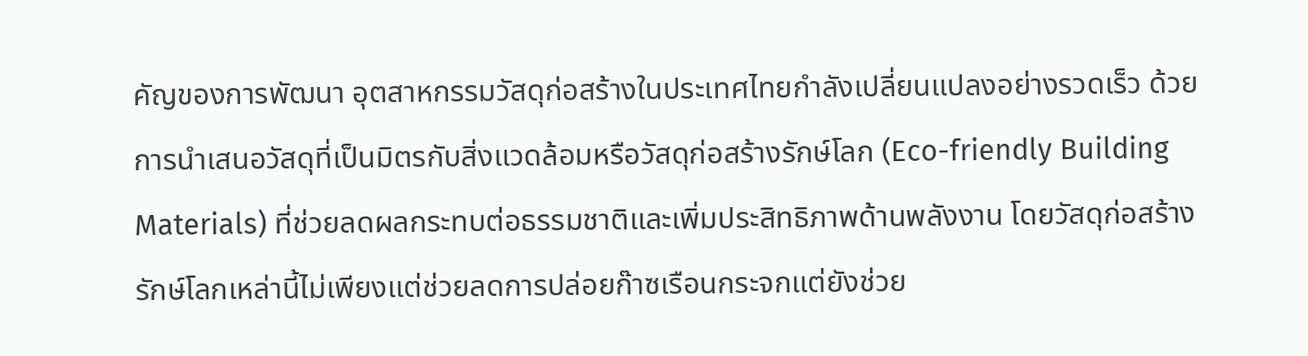คัญของการพัฒนา อุตสาหกรรมวัสดุก่อสร้างในประเทศไทยกำลังเปลี่ยนแปลงอย่างรวดเร็ว ด้วยการนำเสนอวัสดุที่เป็นมิตรกับสิ่งแวดล้อมหรือวัสดุก่อสร้างรักษ์โลก (Eco-friendly Building Materials) ที่ช่วยลดผลกระทบต่อธรรมชาติและเพิ่มประสิทธิภาพด้านพลังงาน โดยวัสดุก่อสร้างรักษ์โลกเหล่านี้ไม่เพียงแต่ช่วยลดการปล่อยก๊าซเรือนกระจกแต่ยังช่วย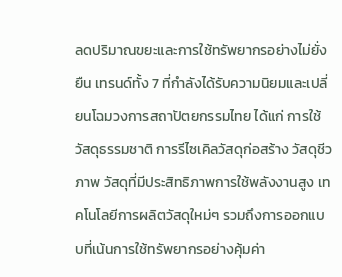ลดปริมาณขยะและการใช้ทรัพยากรอย่างไม่ยั่งยืน เทรนด์ทั้ง 7 ที่กำลังได้รับความนิยมและเปลี่ยนโฉมวงการสถาปัตยกรรมไทย ได้แก่ การใช้วัสดุธรรมชาติ การรีไซเคิลวัสดุก่อสร้าง วัสดุชีวภาพ วัสดุที่มีประสิทธิภาพการใช้พลังงานสูง เทคโนโลยีการผลิตวัสดุใหม่ๆ รวมถึงการออกแบบที่เน้นการใช้ทรัพยากรอย่างคุ้มค่า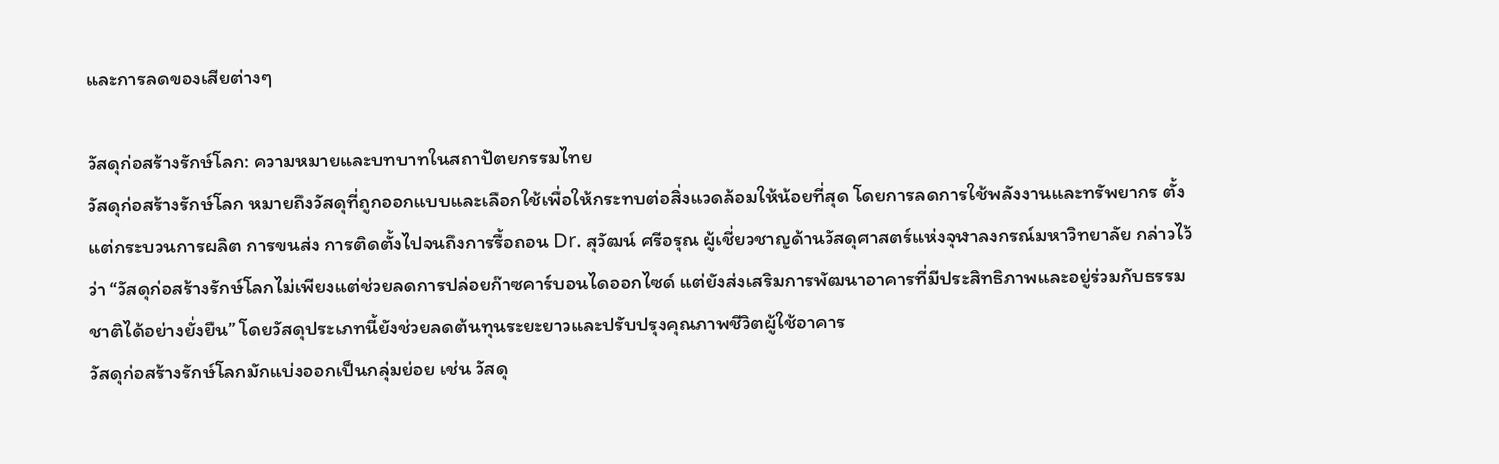และการลดของเสียต่างๆ

วัสดุก่อสร้างรักษ์โลก: ความหมายและบทบาทในสถาปัตยกรรมไทย
วัสดุก่อสร้างรักษ์โลก หมายถึงวัสดุที่ถูกออกแบบและเลือกใช้เพื่อให้กระทบต่อสิ่งแวดล้อมให้น้อยที่สุด โดยการลดการใช้พลังงานและทรัพยากร ตั้งแต่กระบวนการผลิต การขนส่ง การติดตั้งไปจนถึงการรื้อถอน Dr. สุวัฒน์ ศรีอรุณ ผู้เชี่ยวชาญด้านวัสดุศาสตร์แห่งจุฬาลงกรณ์มหาวิทยาลัย กล่าวไว้ว่า “วัสดุก่อสร้างรักษ์โลกไม่เพียงแต่ช่วยลดการปล่อยก๊าซคาร์บอนไดออกไซด์ แต่ยังส่งเสริมการพัฒนาอาคารที่มีประสิทธิภาพและอยู่ร่วมกับธรรมชาติได้อย่างยั่งยืน” โดยวัสดุประเภทนี้ยังช่วยลดต้นทุนระยะยาวและปรับปรุงคุณภาพชีวิตผู้ใช้อาคาร
วัสดุก่อสร้างรักษ์โลกมักแบ่งออกเป็นกลุ่มย่อย เช่น วัสดุ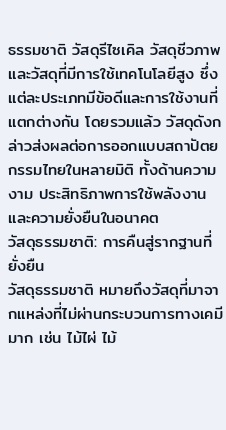ธรรมชาติ วัสดุรีไซเคิล วัสดุชีวภาพ และวัสดุที่มีการใช้เทคโนโลยีสูง ซึ่งแต่ละประเภทมีข้อดีและการใช้งานที่แตกต่างกัน โดยรวมแล้ว วัสดุดังกล่าวส่งผลต่อการออกแบบสถาปัตยกรรมไทยในหลายมิติ ทั้งด้านความงาม ประสิทธิภาพการใช้พลังงาน และความยั่งยืนในอนาคต
วัสดุธรรมชาติ: การคืนสู่รากฐานที่ยั่งยืน
วัสดุธรรมชาติ หมายถึงวัสดุที่มาจากแหล่งที่ไม่ผ่านกระบวนการทางเคมีมาก เช่น ไม้ไผ่ ไม้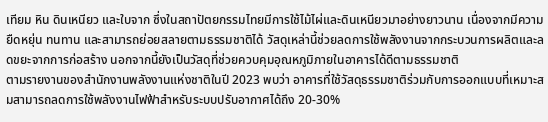เทียม หิน ดินเหนียว และใบจาก ซึ่งในสถาปัตยกรรมไทยมีการใช้ไม้ไผ่และดินเหนียวมาอย่างยาวนาน เนื่องจากมีความยืดหยุ่น ทนทาน และสามารถย่อยสลายตามธรรมชาติได้ วัสดุเหล่านี้ช่วยลดการใช้พลังงานจากกระบวนการผลิตและลดขยะจากการก่อสร้าง นอกจากนี้ยังเป็นวัสดุที่ช่วยควบคุมอุณหภูมิภายในอาคารได้ดีตามธรรมชาติ
ตามรายงานของสำนักงานพลังงานแห่งชาติในปี 2023 พบว่า อาคารที่ใช้วัสดุธรรมชาติร่วมกับการออกแบบที่เหมาะสมสามารถลดการใช้พลังงานไฟฟ้าสำหรับระบบปรับอากาศได้ถึง 20-30%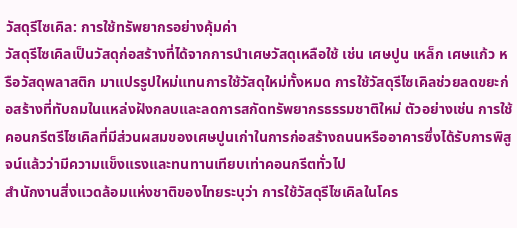วัสดุรีไซเคิล: การใช้ทรัพยากรอย่างคุ้มค่า
วัสดุรีไซเคิลเป็นวัสดุก่อสร้างที่ได้จากการนำเศษวัสดุเหลือใช้ เช่น เศษปูน เหล็ก เศษแก้ว หรือวัสดุพลาสติก มาแปรรูปใหม่แทนการใช้วัสดุใหม่ทั้งหมด การใช้วัสดุรีไซเคิลช่วยลดขยะก่อสร้างที่ทับถมในแหล่งฝังกลบและลดการสกัดทรัพยากรธรรมชาติใหม่ ตัวอย่างเช่น การใช้คอนกรีตรีไซเคิลที่มีส่วนผสมของเศษปูนเก่าในการก่อสร้างถนนหรืออาคารซึ่งได้รับการพิสูจน์แล้วว่ามีความแข็งแรงและทนทานเทียบเท่าคอนกรีตทั่วไป
สำนักงานสิ่งแวดล้อมแห่งชาติของไทยระบุว่า การใช้วัสดุรีไซเคิลในโคร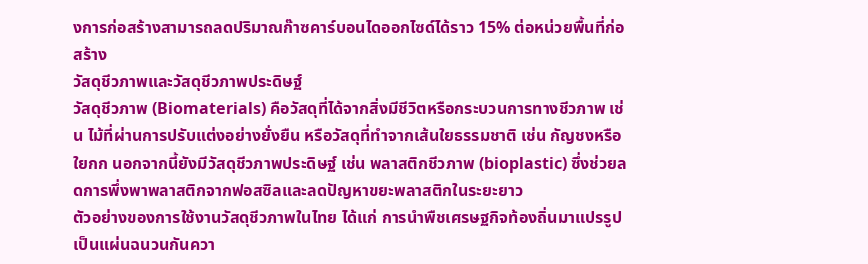งการก่อสร้างสามารถลดปริมาณก๊าซคาร์บอนไดออกไซด์ได้ราว 15% ต่อหน่วยพื้นที่ก่อสร้าง
วัสดุชีวภาพและวัสดุชีวภาพประดิษฐ์
วัสดุชีวภาพ (Biomaterials) คือวัสดุที่ได้จากสิ่งมีชีวิตหรือกระบวนการทางชีวภาพ เช่น ไม้ที่ผ่านการปรับแต่งอย่างยั่งยืน หรือวัสดุที่ทำจากเส้นใยธรรมชาติ เช่น กัญชงหรือใยกก นอกจากนี้ยังมีวัสดุชีวภาพประดิษฐ์ เช่น พลาสติกชีวภาพ (bioplastic) ซึ่งช่วยลดการพึ่งพาพลาสติกจากฟอสซิลและลดปัญหาขยะพลาสติกในระยะยาว
ตัวอย่างของการใช้งานวัสดุชีวภาพในไทย ได้แก่ การนำพืชเศรษฐกิจท้องถิ่นมาแปรรูปเป็นแผ่นฉนวนกันควา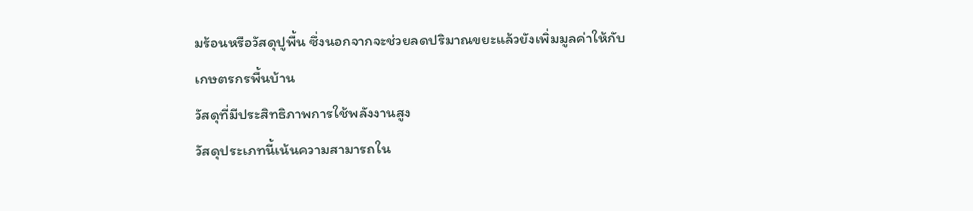มร้อนหรือวัสดุปูพื้น ซึ่งนอกจากจะช่วยลดปริมาณขยะแล้วยังเพิ่มมูลค่าให้กับเกษตรกรพื้นบ้าน
วัสดุที่มีประสิทธิภาพการใช้พลังงานสูง
วัสดุประเภทนี้เน้นความสามารถใน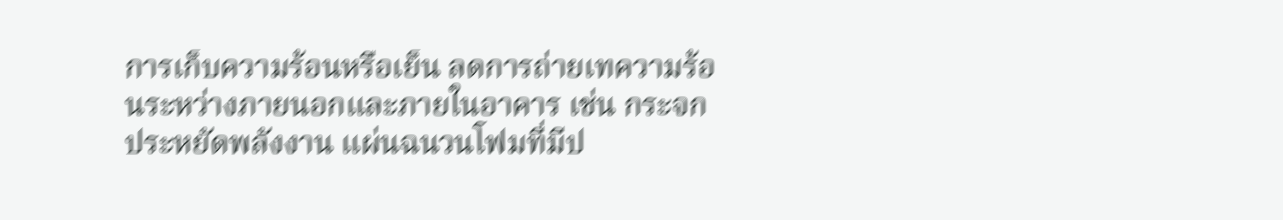การเก็บความร้อนหรือเย็น ลดการถ่ายเทความร้อนระหว่างภายนอกและภายในอาคาร เช่น กระจกประหยัดพลังงาน แผ่นฉนวนโฟมที่มีป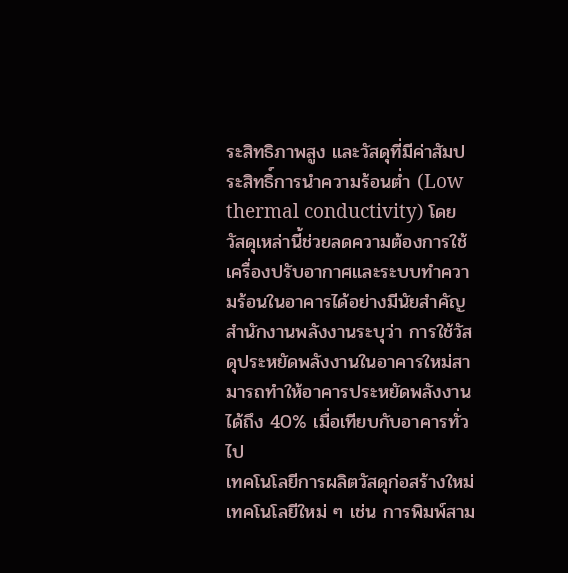ระสิทธิภาพสูง และวัสดุที่มีค่าสัมประสิทธิ์การนำความร้อนต่ำ (Low thermal conductivity) โดยวัสดุเหล่านี้ช่วยลดความต้องการใช้เครื่องปรับอากาศและระบบทำความร้อนในอาคารได้อย่างมีนัยสำคัญ
สำนักงานพลังงานระบุว่า การใช้วัสดุประหยัดพลังงานในอาคารใหม่สามารถทำให้อาคารประหยัดพลังงานได้ถึง 40% เมื่อเทียบกับอาคารทั่วไป
เทคโนโลยีการผลิตวัสดุก่อสร้างใหม่
เทคโนโลยีใหม่ ๆ เช่น การพิมพ์สาม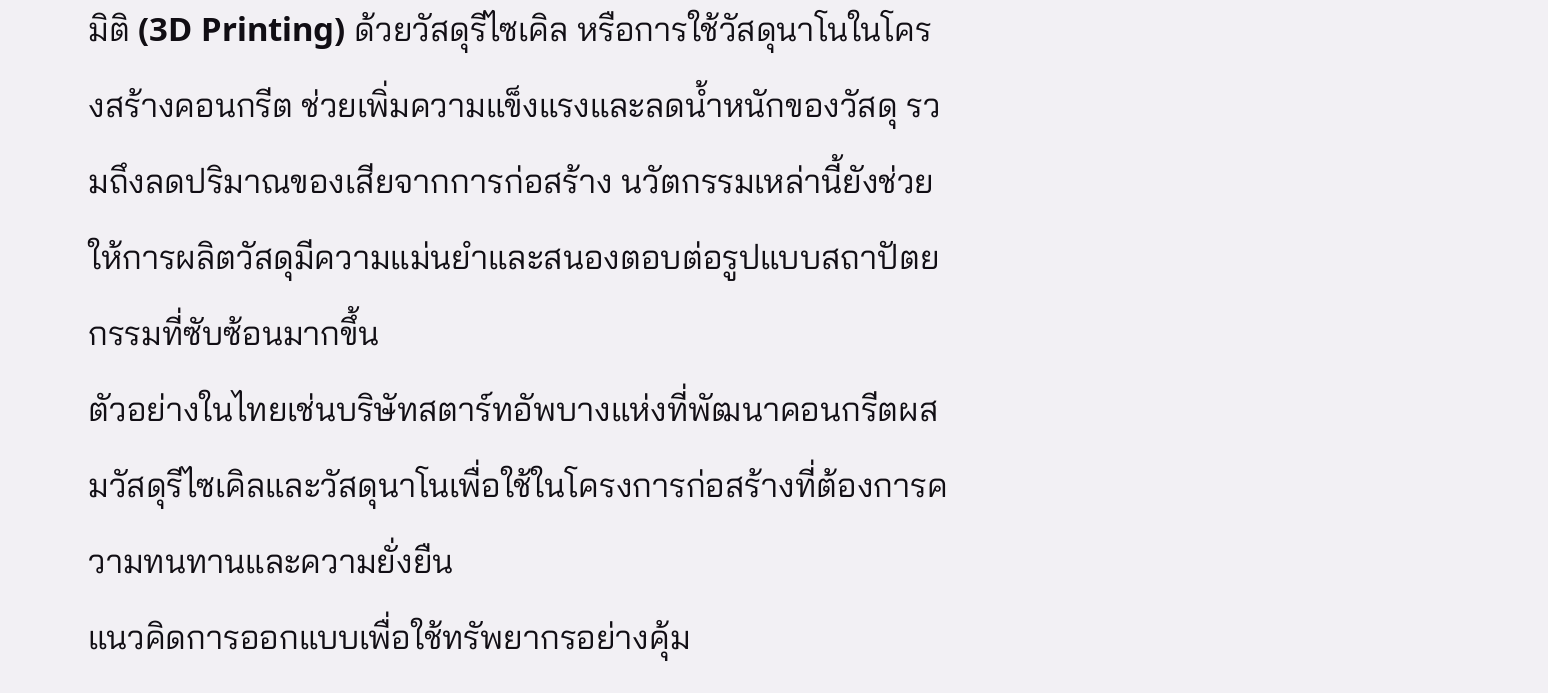มิติ (3D Printing) ด้วยวัสดุรีไซเคิล หรือการใช้วัสดุนาโนในโครงสร้างคอนกรีต ช่วยเพิ่มความแข็งแรงและลดน้ำหนักของวัสดุ รวมถึงลดปริมาณของเสียจากการก่อสร้าง นวัตกรรมเหล่านี้ยังช่วยให้การผลิตวัสดุมีความแม่นยำและสนองตอบต่อรูปแบบสถาปัตยกรรมที่ซับซ้อนมากขึ้น
ตัวอย่างในไทยเช่นบริษัทสตาร์ทอัพบางแห่งที่พัฒนาคอนกรีตผสมวัสดุรีไซเคิลและวัสดุนาโนเพื่อใช้ในโครงการก่อสร้างที่ต้องการความทนทานและความยั่งยืน
แนวคิดการออกแบบเพื่อใช้ทรัพยากรอย่างคุ้ม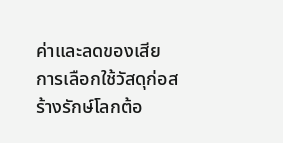ค่าและลดของเสีย
การเลือกใช้วัสดุก่อสร้างรักษ์โลกต้อ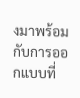งมาพร้อมกับการออกแบบที่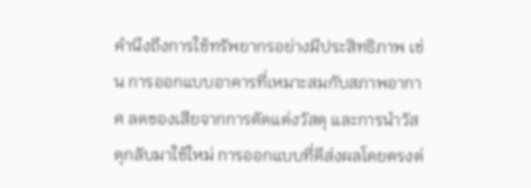คำนึงถึงการใช้ทรัพยากรอย่างมีประสิทธิภาพ เช่น การออกแบบอาคารที่เหมาะสมกับสภาพอากาศ ลดของเสียจากการตัดแต่งวัสดุ และการนำวัสดุกลับมาใช้ใหม่ การออกแบบที่ดีส่งผลโดยตรงต่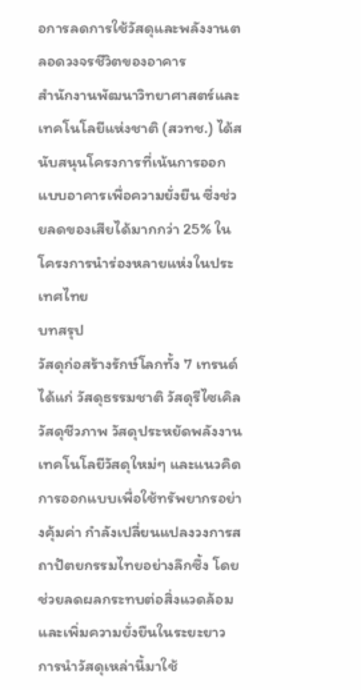อการลดการใช้วัสดุและพลังงานตลอดวงจรชีวิตของอาคาร
สำนักงานพัฒนาวิทยาศาสตร์และเทคโนโลยีแห่งชาติ (สวทช.) ได้สนับสนุนโครงการที่เน้นการออกแบบอาคารเพื่อความยั่งยืน ซึ่งช่วยลดของเสียได้มากกว่า 25% ในโครงการนำร่องหลายแห่งในประเทศไทย
บทสรุป
วัสดุก่อสร้างรักษ์โลกทั้ง 7 เทรนด์ ได้แก่ วัสดุธรรมชาติ วัสดุรีไซเคิล วัสดุชีวภาพ วัสดุประหยัดพลังงาน เทคโนโลยีวัสดุใหม่ๆ และแนวคิดการออกแบบเพื่อใช้ทรัพยากรอย่างคุ้มค่า กำลังเปลี่ยนแปลงวงการสถาปัตยกรรมไทยอย่างลึกซึ้ง โดยช่วยลดผลกระทบต่อสิ่งแวดล้อมและเพิ่มความยั่งยืนในระยะยาว การนำวัสดุเหล่านี้มาใช้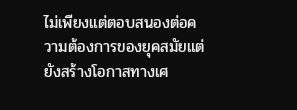ไม่เพียงแต่ตอบสนองต่อความต้องการของยุคสมัยแต่ยังสร้างโอกาสทางเศ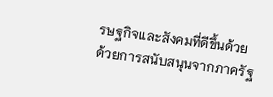รษฐกิจและสังคมที่ดีขึ้นด้วย
ด้วยการสนับสนุนจากภาครัฐ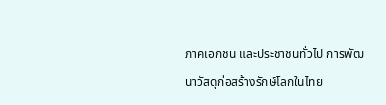ภาคเอกชน และประชาชนทั่วไป การพัฒนาวัสดุก่อสร้างรักษ์โลกในไทย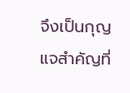จึงเป็นกุญแจสำคัญที่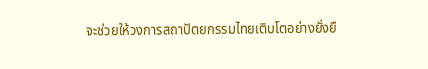จะช่วยให้วงการสถาปัตยกรรมไทยเติบโตอย่างยั่งยื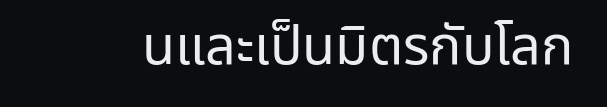นและเป็นมิตรกับโลก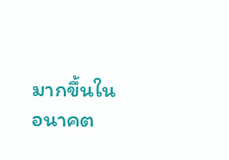มากขึ้นในอนาคต